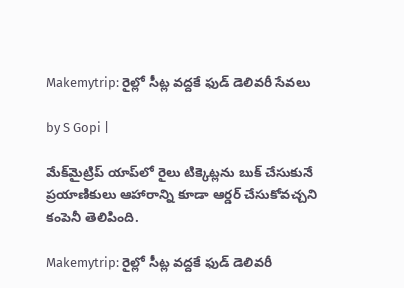Makemytrip: రైల్లో సీట్ల వద్దకే ఫుడ్ డెలివరీ సేవలు

by S Gopi |

మేక్‌మైట్రిప్ యాప్‌లో రైలు టిక్కెట్లను బుక్ చేసుకునే ప్రయాణికులు ఆహారాన్ని కూడా ఆర్డర్ చేసుకోవచ్చని కంపెనీ తెలిపింది.

Makemytrip: రైల్లో సీట్ల వద్దకే ఫుడ్ డెలివరీ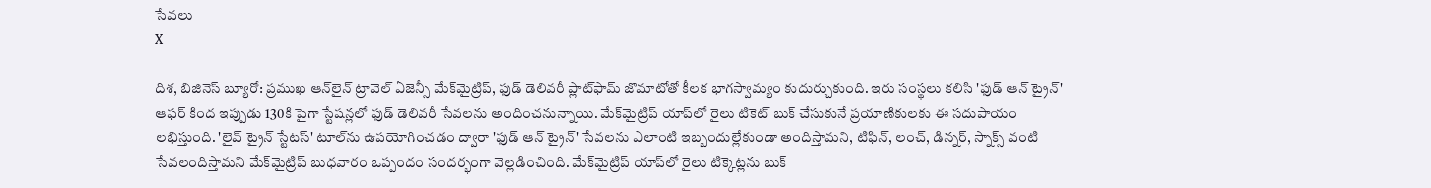సేవలు
X

దిశ, బిజినెస్ బ్యూరో: ప్రముఖ ఆన్‌లైన్‌ ట్రావెల్‌ ఏజెన్సీ మేక్‌మైట్రిప్, ఫుడ్ డెలివరీ ప్లాట్‌ఫామ్ జొమాటోతో కీలక భాగస్వామ్యం కుదుర్చుకుంది. ఇరు సంస్థలు కలిసి 'ఫుడ్ ఆన్ ట్రైన్' ఆఫర్ కింద ఇప్పుడు 130కి పైగా స్టేషన్లలో ఫుడ్ డెలివరీ సేవలను అందించనున్నాయి. మేక్‌మైట్రిప్ యాప్‌లో రైలు టికెట్ బుక్ చేసుకునే ప్రయాణికులకు ఈ సదుపాయం లభిస్తుంది. 'లైవ్ ట్రైన్ స్టేటస్' టూల్‌ను ఉపయోగించడం ద్వారా 'ఫుడ్ ఆన్ ట్రైన్' సేవలను ఎలాంటి ఇబ్బందుల్లేకుండా అందిస్తామని, టిఫిన్, లంచ్, డిన్నర్, స్నాక్స్ వంటి సేవలందిస్తామని మేక్‌మైట్రిప్ బుధవారం ఒప్పందం సందర్భంగా వెల్లడించింది. మేక్‌మైట్రిప్ యాప్‌లో రైలు టిక్కెట్లను బుక్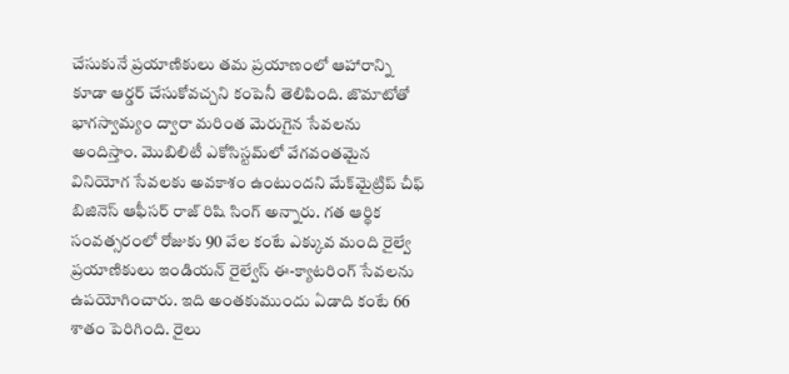చేసుకునే ప్రయాణికులు తమ ప్రయాణంలో ఆహారాన్ని కూడా ఆర్డర్ చేసుకోవచ్చని కంపెనీ తెలిపింది. జొమాటోతో భాగస్వామ్యం ద్వారా మరింత మెరుగైన సేవలను అందిస్తాం. మొబిలిటీ ఎకోసిస్టమ్‌లో వేగవంతమైన వినియోగ సేవలకు అవకాశం ఉంటుందని మేక్‌మైట్రిప్ చీఫ్ బిజినెస్ ఆఫీసర్ రాజ్ రిషి సింగ్ అన్నారు. గత ఆర్థిక సంవత్సరంలో రోజుకు 90 వేల కంటే ఎక్కువ మంది రైల్వే ప్రయాణికులు ఇండియన్ రైల్వేస్ ఈ-క్యాటరింగ్ సేవలను ఉపయోగించారు. ఇది అంతకుముందు ఏడాది కంటే 66 శాతం పెరిగింది. రైలు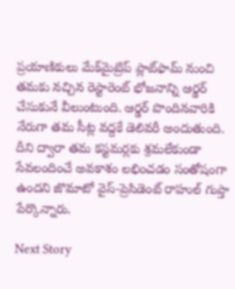ప్రయాణికులు మేక్‌మైట్రిప్ ప్లాట్‌ఫామ్ నుంచి తమకు నచ్చిన రెస్టారెంట్ భోజనాన్ని ఆర్డర్ చేసుకునే వీలుంటుంది. ఆర్డర్ పొందినవారికి నేరుగా తమ సీట్ల వద్దకే డెలివరీ అందుతుంది. దీని ద్వారా తమ కస్టమర్లకు శ్రమలేకుండా సేవలందించే అవకాశం లభించడం సంతోషంగా ఉందని జొమాటో వైస్-ప్రెసిడెంట్ రాహుల్ గుప్తా పేర్కొన్నారు.

Next Story